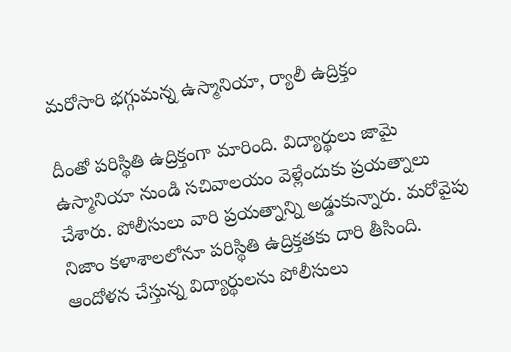మరోసారి భగ్గుమన్న ఉస్మానియా, ర్యాలీ ఉద్రిక్తం

దీంతో పరిస్థితి ఉద్రిక్తంగా మారింది. విద్యార్థులు జామై ఉస్మానియా నుండి సచివాలయం వెళ్లేందుకు ప్రయత్నాలు చేశారు. పోలీసులు వారి ప్రయత్నాన్ని అడ్డుకున్నారు. మరోవైపు నిజాం కళాశాలలోనూ పరిస్థితి ఉద్రిక్తతకు దారి తీసింది. ఆందోళన చేస్తున్న విద్యార్థులను పోలీసులు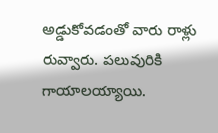అడ్డుకోవడంతో వారు రాళ్లు రువ్వారు. పలువురికి గాయాలయ్యాయి.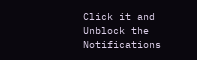Click it and Unblock the Notifications